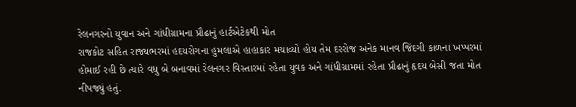રેલનગરનો યુવાન અને ગાંધીગ્રામના પ્રૌઢાનું હાર્ટએટેકથી મોત
રાજકોટ સહિત રાજ્યભરમાં હદયરોગના હુમલાએ હાહાકાર મચાવ્યો હોય તેમ દરરોજ અનેક માનવ જિંદગી કાળના ખપ્પરમાં હોમાઈ રહી છે ત્યારે વધુ બે બનાવમાં રેલનગર વિસ્તારમાં રહેતા યુવક અને ગાંધીગ્રામમાં રહેતા પ્રૌઢાનું હૃદય બેસી જતા મોત નીપજ્યું હતું.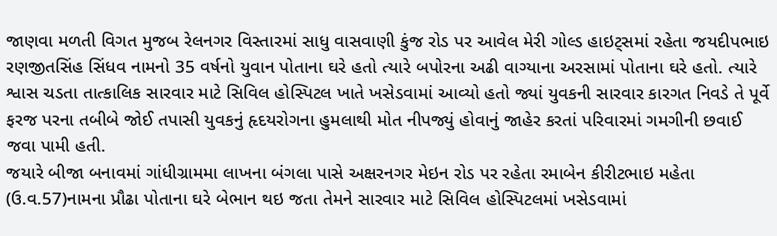જાણવા મળતી વિગત મુજબ રેલનગર વિસ્તારમાં સાધુ વાસવાણી કુંજ રોડ પર આવેલ મેરી ગોલ્ડ હાઇટ્સમાં રહેતા જયદીપભાઇ રણજીતસિંહ સિંધવ નામનો 35 વર્ષનો યુવાન પોતાના ઘરે હતો ત્યારે બપોરના અઢી વાગ્યાના અરસામાં પોતાના ઘરે હતો. ત્યારે શ્વાસ ચડતા તાત્કાલિક સારવાર માટે સિવિલ હોસ્પિટલ ખાતે ખસેડવામાં આવ્યો હતો જ્યાં યુવકની સારવાર કારગત નિવડે તે પૂર્વે ફરજ પરના તબીબે જોઈ તપાસી યુવકનું હૃદયરોગના હુમલાથી મોત નીપજ્યું હોવાનું જાહેર કરતાં પરિવારમાં ગમગીની છવાઈ જવા પામી હતી.
જયારે બીજા બનાવમાં ગાંધીગ્રામમા લાખના બંગલા પાસે અક્ષરનગર મેઇન રોડ પર રહેતા રમાબેન કીરીટભાઇ મહેતા (ઉ.વ.57)નામના પ્રૌઢા પોતાના ઘરે બેભાન થઇ જતા તેમને સારવાર માટે સિવિલ હોસ્પિટલમાં ખસેડવામાં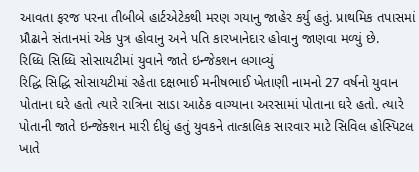આવતા ફરજ પરના તીબીબે હાર્ટએટેકથી મરણ ગયાનુ જાહેર કર્યુ હતું. પ્રાથમિક તપાસમાં પ્રૌઢાને સંતાનમાં એક પુત્ર હોવાનુ અને પતિ કારખાનેદાર હોવાનુ જાણવા મળ્યું છે.
રિધ્ધિ સિધ્ધિ સોસાયટીમાં યુવાને જાતે ઇન્જેકશન લગાવ્યું
રિદ્ધિ સિદ્ધિ સોસાયટીમાં રહેતા દક્ષભાઈ મનીષભાઈ ખેતાણી નામનો 27 વર્ષનો યુવાન પોતાના ઘરે હતો ત્યારે રાત્રિના સાડા આઠેક વાગ્યાના અરસામાં પોતાના ઘરે હતો. ત્યારે પોતાની જાતે ઇન્જેક્શન મારી દીધું હતું યુવકને તાત્કાલિક સારવાર માટે સિવિલ હોસ્પિટલ ખાતે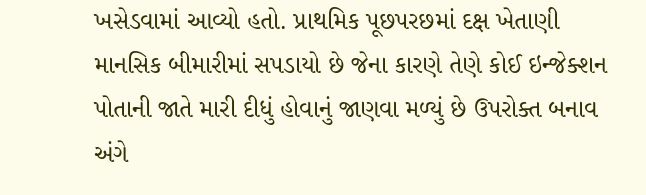ખસેડવામાં આવ્યો હતો. પ્રાથમિક પૂછપરછમાં દક્ષ ખેતાણી માનસિક બીમારીમાં સપડાયો છે જેના કારણે તેણે કોઈ ઇન્જેક્શન પોતાની જાતે મારી દીધું હોવાનું જાણવા મળ્યું છે ઉપરોક્ત બનાવ અંગે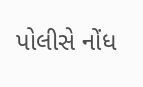પોલીસે નોંધ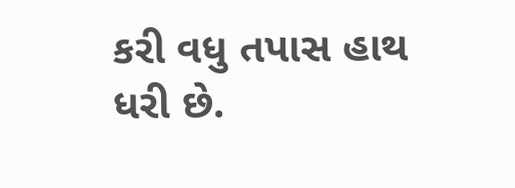કરી વધુ તપાસ હાથ ધરી છે.